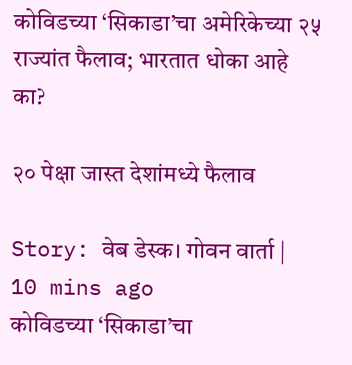कोविडच्या ‘सिकाडा’चा अमेरिकेच्या २५ राज्यांत फैलाव; भारतात धोका आहे का?

२० पेक्षा जास्त देशांमध्ये फैलाव

Story: वेब डेस्क। गोवन वार्ता |
10 mins ago
कोविडच्या ‘सिकाडा’चा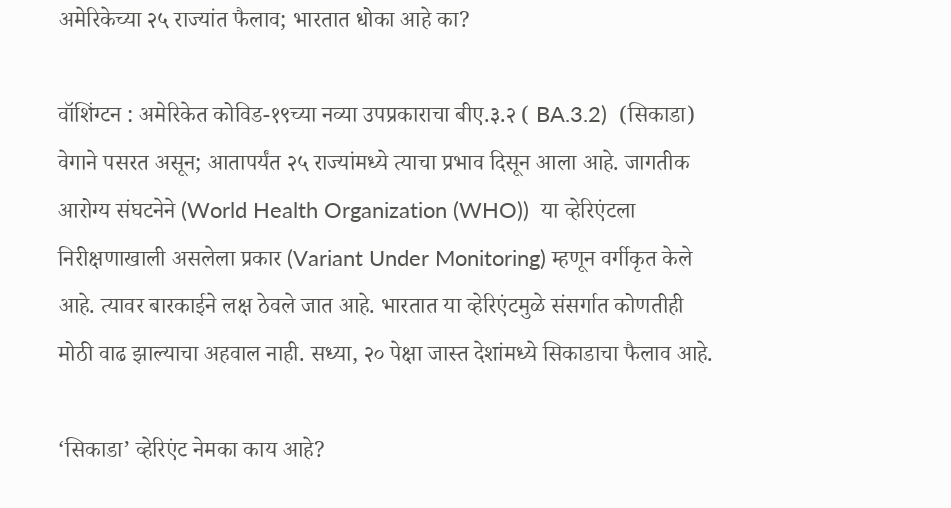अमेरिकेच्या २५ राज्यांत फैलाव; भारतात धोका आहे का?

वॉशिंग्टन : अमेरिकेत कोविड-१९च्या नव्या उपप्रकाराचा बीए.३.२ ( BA.3.2)  (सिकाडा) वेगाने पसरत असून; आतापर्यंत २५ राज्यांमध्ये त्याचा प्रभाव दिसून आला आहे. जागतीक आरोग्य संघटनेने (World Health Organization (WHO))  या व्हेरिएंटला निरीक्षणाखाली असलेला प्रकार (Variant Under Monitoring) म्हणून वर्गीकृत केले आहे. त्यावर बारकाईने लक्ष ठेवले जात आहे. भारतात या व्हेरिएंटमुळे संसर्गात कोणतीही मोठी वाढ झाल्याचा अहवाल नाही. सध्या, २० पेक्षा जास्त देशांमध्ये सिकाडाचा फैलाव आहे.

‘सिकाडा’ व्हेरिएंट नेमका काय आहे?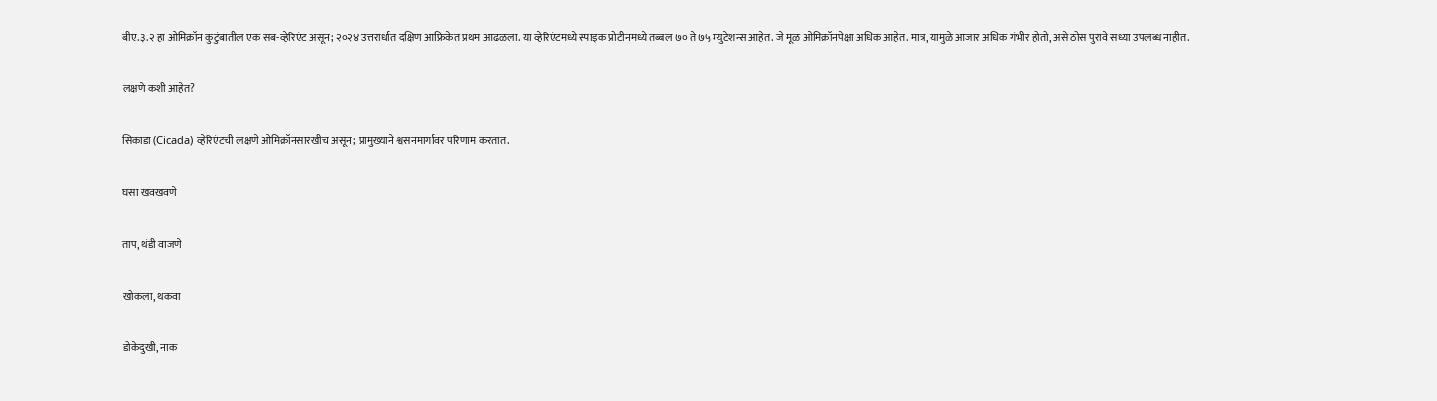बीए.३.२ हा ओमिक्रॉन कुटुंबातील एक सब-व्हेरिएंट असून; २०२४ उत्तरार्धात दक्षिण आफ्रिकेत प्रथम आढळला. या व्हेरिएंटमध्ये स्पाइक प्रोटीनमध्ये तब्बल ७० ते ७५ म्युटेशन्स आहेत. जे मूळ ओमिक्रॉनपेक्षा अधिक आहेत. मात्र, यामुळे आजार अधिक गंभीर होतो, असे ठोस पुरावे सध्या उपलब्ध नाहीत.

लक्षणे कशी आहेत?

सिकाडा (Cicada) व्हेरिएंटची लक्षणे ओमिक्रॉनसारखीच असून; प्रामुख्याने श्वसनमार्गावर परिणाम करतात.

घसा खवखवणे

ताप, थंडी वाजणे

खोकला, थकवा

डोकेदुखी, नाक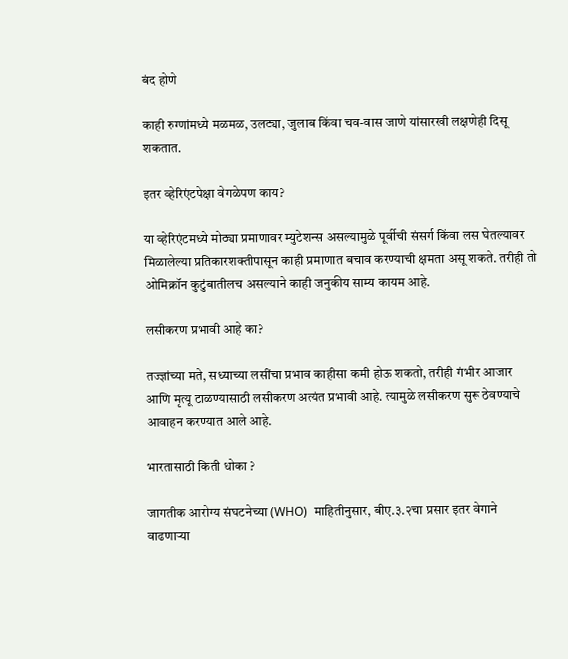बंद होणे

काही रुग्णांमध्ये मळमळ, उलट्या, जुलाब किंवा चव-वास जाणे यांसारखी लक्षणेही दिसू शकतात.

इतर व्हेरिएंटपेक्षा वेगळेपण काय?

या व्हेरिएंटमध्ये मोठ्या प्रमाणावर म्युटेशन्स असल्यामुळे पूर्वीची संसर्ग किंवा लस घेतल्यावर मिळालेल्या प्रतिकारशक्तीपासून काही प्रमाणात बचाव करण्याची क्षमता असू शकते. तरीही तो ओमिक्रॉन कुटुंबातीलच असल्याने काही जनुकीय साम्य कायम आहे.

लसीकरण प्रभावी आहे का?

तज्ज्ञांच्या मते, सध्याच्या लसींचा प्रभाव काहीसा कमी होऊ शकतो, तरीही गंभीर आजार आणि मृत्यू टाळण्यासाठी लसीकरण अत्यंत प्रभावी आहे. त्यामुळे लसीकरण सुरू ठेवण्याचे आवाहन करण्यात आले आहे.

भारतासाठी किती धोका ?

जागतीक आरोग्य संघटनेच्या (WHO)  माहितीनुसार, बीए.३.२चा प्रसार इतर वेगाने वाढणाऱ्या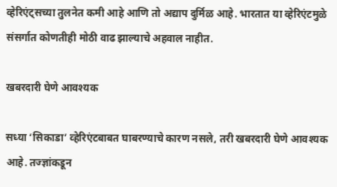व्हेरिएंट्सच्या तुलनेत कमी आहे आणि तो अद्याप दुर्मिळ आहे. भारतात या व्हेरिएंटमुळे संसर्गात कोणतीही मोठी वाढ झाल्याचे अहवाल नाहीत.

खबरदारी घेणे आवश्यक

सध्या ‘सिकाडा’ व्हेरिएंटबाबत घाबरण्याचे कारण नसले, तरी खबरदारी घेणे आवश्यक आहे. तज्ज्ञांकडून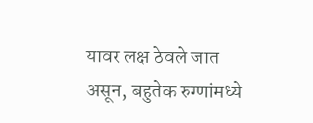यावर लक्ष ठेवले जात असून, बहुतेक रुग्णांमध्ये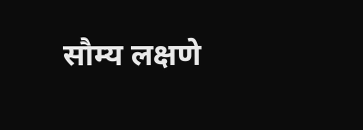सौम्य लक्षणे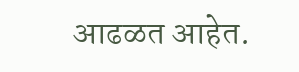आढळत आहेत.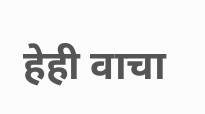हेही वाचा